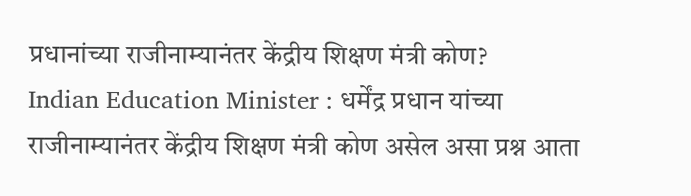प्रधानांच्या राजीनाम्यानंतर केंद्रीय शिक्षण मंत्री कोण?
Indian Education Minister : धर्मेंद्र प्रधान यांच्या राजीनाम्यानंतर केंद्रीय शिक्षण मंत्री कोण असेल असा प्रश्न आता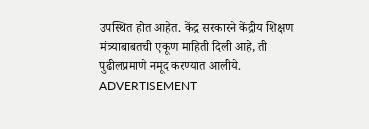उपस्थित होत आहेत. केंद्र सरकारने केंद्रीय शिक्षण मंत्र्याबाबतची एकूण माहिती दिली आहे, ती पुढीलप्रमाणे नमूद करण्यात आलीये.
ADVERTISEMENT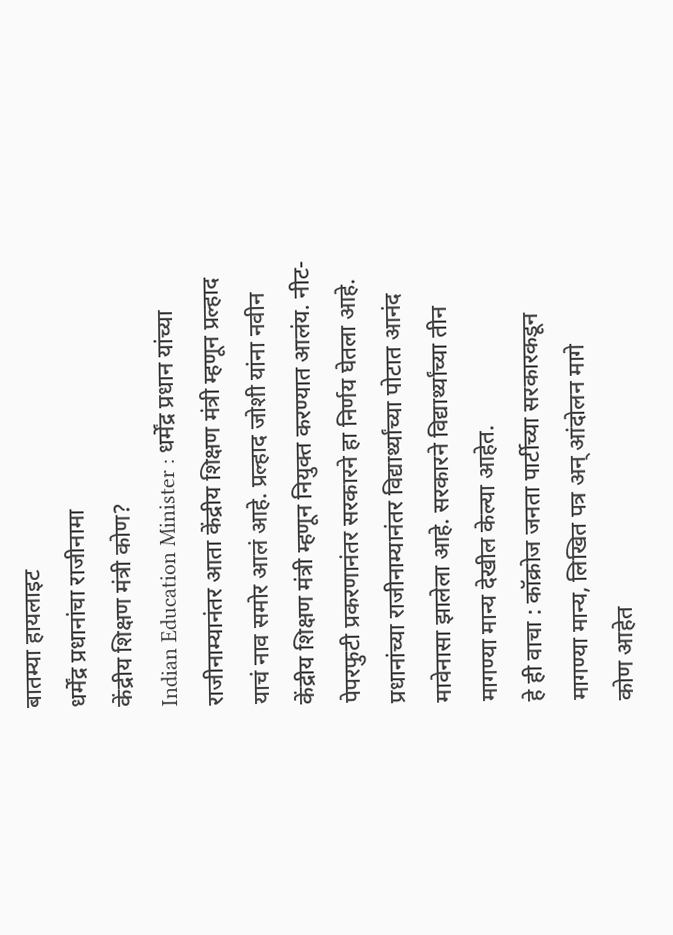बातम्या हायलाइट
धर्मेंद्र प्रधानांचा राजीनामा
केंद्रीय शिक्षण मंत्री कोण?
Indian Education Minister : धर्मेंद्र प्रधान यांच्या राजीनाम्यानंतर आता केंद्रीय शिक्षण मंत्री म्हणून प्रल्हाद याचं नाव समोर आलं आहे. प्रल्हाद जोशी यांना नवीन केंद्रीय शिक्षण मंत्री म्हणून नियुक्त करण्यात आलंय. नीट-पेपरफुटी प्रकरणानंतर सरकारने हा निर्णय घेतला आहे. प्रधानांच्या राजीनाम्यानंतर विद्यार्थ्यांच्या पोटात आनंद मावेनासा झालेला आहे. सरकारने विद्यार्थ्यांच्या तीन मागण्या मान्य देखील केल्या आहेत.
हे ही वाचा : कॉक्रोज जनता पार्टीच्या सरकारकडून मागण्या मान्य, लिखित पत्र अन् आंदोलन मागे
कोण आहेत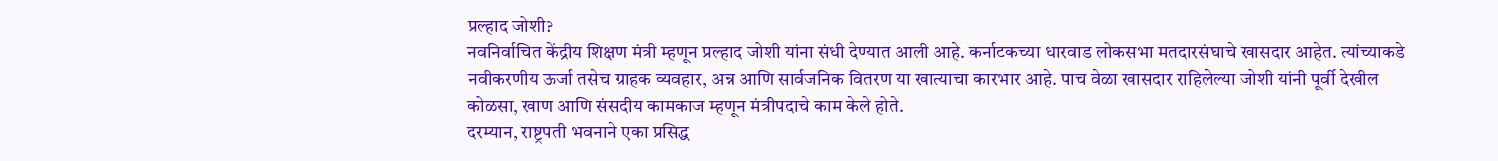प्रल्हाद जोशी?
नवनिर्वाचित केंद्रीय शिक्षण मंत्री म्हणून प्रल्हाद जोशी यांना संधी देण्यात आली आहे. कर्नाटकच्या धारवाड लोकसभा मतदारसंघाचे खासदार आहेत. त्यांच्याकडे नवीकरणीय ऊर्जा तसेच ग्राहक व्यवहार, अन्न आणि सार्वजनिक वितरण या खात्याचा कारभार आहे. पाच वेळा खासदार राहिलेल्या जोशी यांनी पूर्वी देखील कोळसा, खाण आणि संसदीय कामकाज म्हणून मंत्रीपदाचे काम केले होते.
दरम्यान, राष्ट्रपती भवनाने एका प्रसिद्ध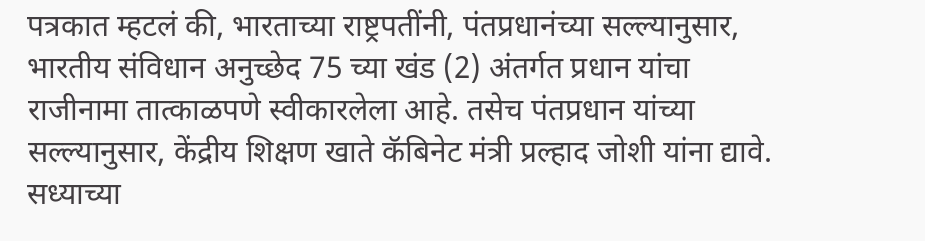पत्रकात म्हटलं की, भारताच्या राष्ट्रपतींनी, पंतप्रधानंच्या सल्ल्यानुसार, भारतीय संविधान अनुच्छेद 75 च्या खंड (2) अंतर्गत प्रधान यांचा राजीनामा तात्काळपणे स्वीकारलेला आहे. तसेच पंतप्रधान यांच्या सल्ल्यानुसार, केंद्रीय शिक्षण खाते कॅबिनेट मंत्री प्रल्हाद जोशी यांना द्यावे. सध्याच्या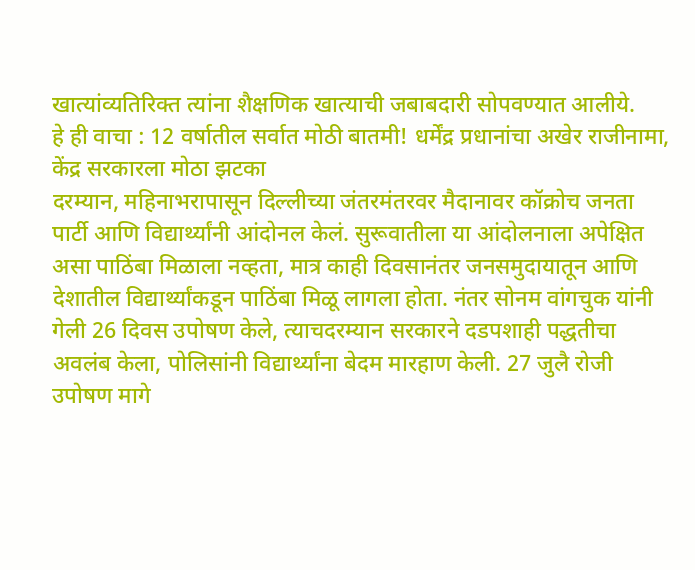खात्यांव्यतिरिक्त त्यांना शैक्षणिक खात्याची जबाबदारी सोपवण्यात आलीये.
हे ही वाचा : 12 वर्षातील सर्वात मोठी बातमी! धर्मेंद्र प्रधानांचा अखेर राजीनामा, केंद्र सरकारला मोठा झटका
दरम्यान, महिनाभरापासून दिल्लीच्या जंतरमंतरवर मैदानावर कॉक्रोच जनता पार्टी आणि विद्यार्थ्यांनी आंदोनल केलं. सुरूवातीला या आंदोलनाला अपेक्षित असा पाठिंबा मिळाला नव्हता, मात्र काही दिवसानंतर जनसमुदायातून आणि देशातील विद्यार्थ्यांकडून पाठिंबा मिळू लागला होता. नंतर सोनम वांगचुक यांनी गेली 26 दिवस उपोषण केले, त्याचदरम्यान सरकारने दडपशाही पद्धतीचा अवलंब केला, पोलिसांनी विद्यार्थ्यांना बेदम मारहाण केली. 27 जुलै रोजी उपोषण मागे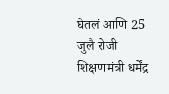घेतलं आणि 25 जुलै रोजी शिक्षणमंत्री धर्मेंद्र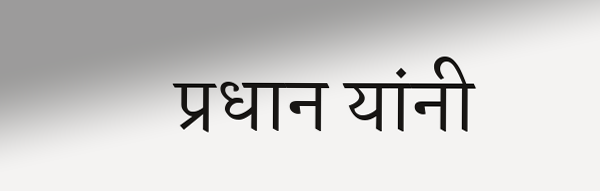प्रधान यांनी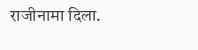राजीनामा दिला.